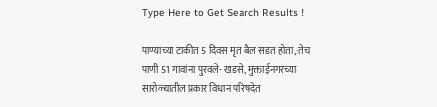Type Here to Get Search Results !

पाण्याच्या टाकीत 5 दिवस मृत बैल सडत होता,:तेच पाणी 51 गावांना पुरवले- खडसे, मुक्ताईनगरच्या सारोळ्यातील प्रकार विधान परिषदेत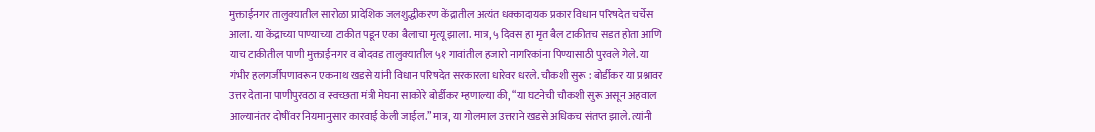मुक्ताईनगर तालुक्यातील सारोळा प्रादेशिक जलशुद्धीकरण केंद्रातील अत्यंत धक्कादायक प्रकार विधान परिषदेत चर्चेस आला. या केंद्राच्या पाण्याच्या टाकीत पडून एका बैलाचा मृत्यू झाला. मात्र, ५ दिवस हा मृत बैल टाकीतच सडत होता आणि याच टाकीतील पाणी मुक्ताईनगर व बोदवड तालुक्यातील ५१ गावांतील हजारो नागरिकांना पिण्यासाठी पुरवले गेले. या गंभीर हलगर्जीपणावरून एकनाथ खडसे यांनी विधान परिषदेत सरकारला धारेवर धरले. चौकशी सुरू : बोर्डीकर या प्रश्नावर उत्तर देताना पाणीपुरवठा व स्वच्छता मंत्री मेघना साकोरे बोर्डीकर म्हणाल्या की, “या घटनेची चौकशी सुरू असून अहवाल आल्यानंतर दोषींवर नियमानुसार कारवाई केली जाईल.” मात्र, या गोलमाल उत्तराने खडसे अधिकच संतप्त झाले. त्यांनी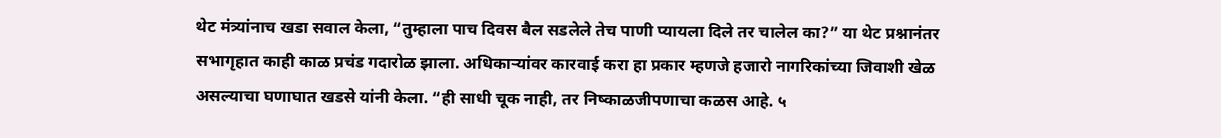थेट मंत्र्यांनाच खडा सवाल केला, “तुम्हाला पाच दिवस बैल सडलेले तेच पाणी प्यायला दिले तर चालेल का?” या थेट प्रश्नानंतर सभागृहात काही काळ प्रचंड गदारोळ झाला. अधिकाऱ्यांवर कारवाई करा हा प्रकार म्हणजे हजारो नागरिकांच्या जिवाशी खेळ असल्याचा घणाघात खडसे यांनी केला. “ही साधी चूक नाही, तर निष्काळजीपणाचा कळस आहे. ५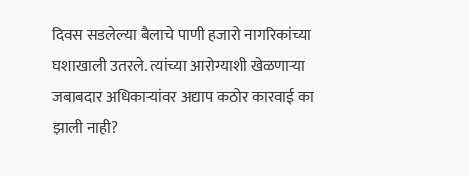दिवस सडलेल्या बैलाचे पाणी हजारो नागरिकांच्या घशाखाली उतरले. त्यांच्या आरोग्याशी खेळणाऱ्या जबाबदार अधिकाऱ्यांवर अद्याप कठोर कारवाई का झाली नाही?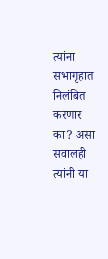त्यांना सभागृहात निलंबित करणार का? असा सवालही त्यांनी या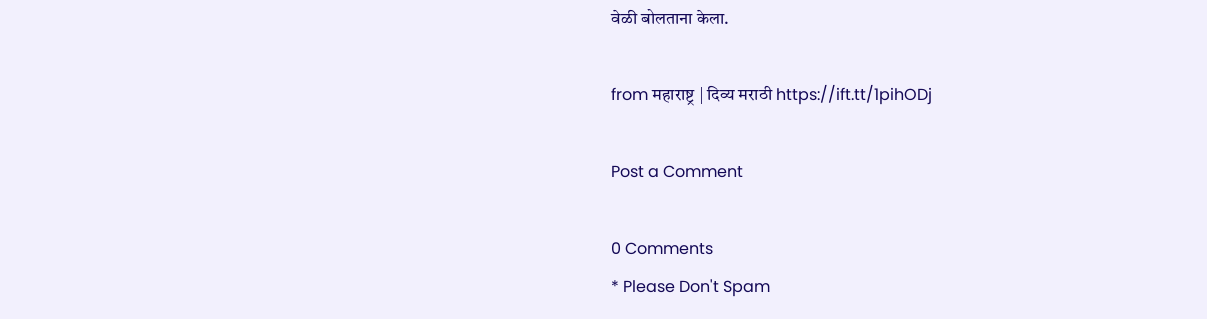वेळी बोलताना केला.

from महाराष्ट्र | दिव्य मराठी https://ift.tt/1pihODj

Post a Comment

0 Comments
* Please Don't Spam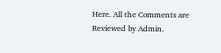Here. All the Comments are Reviewed by Admin.